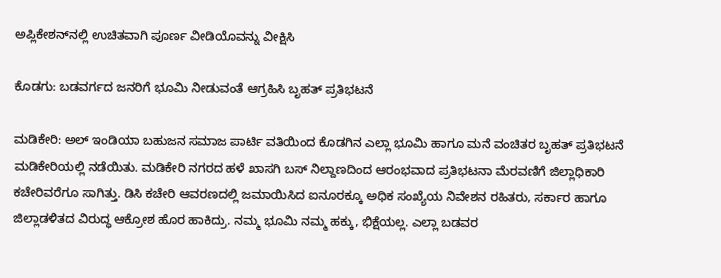ಅಪ್ಲಿಕೇಶನ್‌ನಲ್ಲಿ ಉಚಿತವಾಗಿ ಪೂರ್ಣ ವೀಡಿಯೊವನ್ನು ವೀಕ್ಷಿಸಿ

ಕೊಡಗು: ಬಡವರ್ಗದ ಜನರಿಗೆ ಭೂಮಿ ನೀಡುವಂತೆ ಆಗ್ರಹಿಸಿ ಬೃಹತ್ ಪ್ರತಿಭಟನೆ

ಮಡಿಕೇರಿ: ಅಲ್ ಇಂಡಿಯಾ ಬಹುಜನ ಸಮಾಜ ಪಾರ್ಟಿ ವತಿಯಿಂದ ಕೊಡಗಿನ ಎಲ್ಲಾ ಭೂಮಿ ಹಾಗೂ ಮನೆ ವಂಚಿತರ ಬೃಹತ್‌ ಪ್ರತಿಭಟನೆ ಮಡಿಕೇರಿಯಲ್ಲಿ ನಡೆಯಿತು. ಮಡಿಕೇರಿ ನಗರದ ಹಳೆ ಖಾಸಗಿ ಬಸ್ ನಿಲ್ದಾಣದಿಂದ ಆರಂಭವಾದ ಪ್ರತಿಭಟನಾ ಮೆರವಣಿಗೆ ಜಿಲ್ಲಾಧಿಕಾರಿ ಕಚೇರಿವರೆಗೂ ಸಾಗಿತ್ತು. ಡಿಸಿ ಕಚೇರಿ ಆವರಣದಲ್ಲಿ ಜಮಾಯಿಸಿದ ಐನೂರಕ್ಕೂ ಅಧಿಕ ಸಂಖ್ಯೆಯ ನಿವೇಶನ ರಹಿತರು, ಸರ್ಕಾರ ಹಾಗೂ ಜಿಲ್ಲಾಡಳಿತದ ವಿರುದ್ಧ ಆಕ್ರೋಶ ಹೊರ ಹಾಕಿದ್ರು. ನಮ್ಮ ಭೂಮಿ ನಮ್ಮ ಹಕ್ಕು, ಭಿಕ್ಷೆಯಲ್ಲ. ಎಲ್ಲಾ ಬಡವರ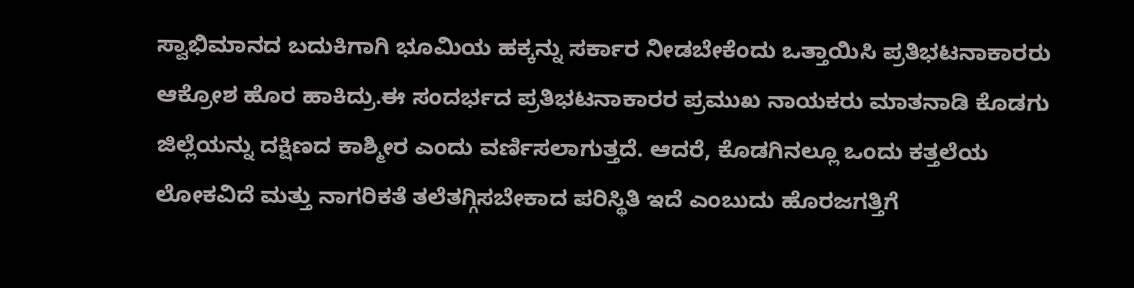ಸ್ವಾಭಿಮಾನದ ಬದುಕಿಗಾಗಿ ಭೂಮಿಯ ಹಕ್ಕನ್ನು ಸರ್ಕಾರ ನೀಡಬೇಕೆಂದು ಒತ್ತಾಯಿಸಿ ಪ್ರತಿಭಟನಾಕಾರರು ಆಕ್ರೋಶ ಹೊರ ಹಾಕಿದ್ರು.ಈ‌ ಸಂದರ್ಭದ ಪ್ರತಿಭಟನಾಕಾರರ ಪ್ರಮುಖ ನಾಯಕರು ಮಾತನಾಡಿ ಕೊಡಗು ಜಿಲ್ಲೆಯನ್ನು ದಕ್ಷಿಣದ ಕಾಶ್ಮೀರ ಎಂದು ವರ್ಣಿಸಲಾಗುತ್ತದೆ. ಆದರೆ, ಕೊಡಗಿನಲ್ಲೂ ಒಂದು ಕತ್ತಲೆಯ ಲೋಕವಿದೆ ಮತ್ತು ನಾಗರಿಕತೆ ತಲೆತಗ್ಗಿಸಬೇಕಾದ ಪರಿಸ್ಥಿತಿ ಇದೆ ಎಂಬುದು ಹೊರಜಗತ್ತಿಗೆ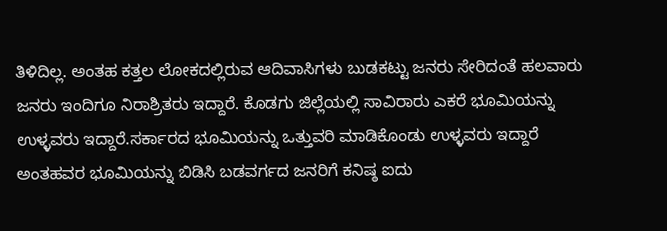ತಿಳಿದಿಲ್ಲ. ಅಂತಹ ಕತ್ತಲ ಲೋಕದಲ್ಲಿರುವ ಆದಿವಾಸಿಗಳು ಬುಡಕಟ್ಟು ಜನರು ಸೇರಿದಂತೆ ಹಲವಾರು ಜನರು ಇಂದಿಗೂ ನಿರಾಶ್ರಿತರು ಇದ್ದಾರೆ. ಕೊಡಗು ಜಿಲ್ಲೆಯಲ್ಲಿ ಸಾವಿರಾರು ಎಕರೆ ಭೂಮಿಯನ್ನು ಉಳ್ಳವರು ಇದ್ದಾರೆ‌.ಸರ್ಕಾರದ ಭೂಮಿಯನ್ನು ಒತ್ತುವರಿ ಮಾಡಿಕೊಂಡು ಉಳ್ಳವರು ಇದ್ದಾರೆ ಅಂತಹವರ ಭೂಮಿಯನ್ನು ಬಿಡಿಸಿ ಬಡವರ್ಗದ ಜನರಿಗೆ ಕನಿಷ್ಠ ಐದು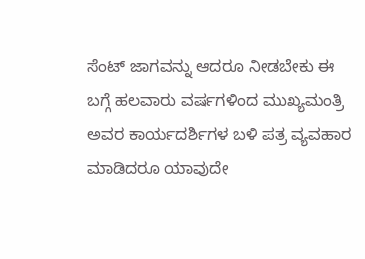ಸೆಂಟ್ ಜಾಗವನ್ನು ಆದರೂ ನೀಡಬೇಕು ಈ‌ ಬಗ್ಗೆ ಹಲವಾರು ವರ್ಷಗಳಿಂದ ಮುಖ್ಯಮಂತ್ರಿ ಅವರ ಕಾರ್ಯದರ್ಶಿಗಳ ಬಳಿ ಪತ್ರ ವ್ಯವಹಾರ ಮಾಡಿದರೂ ಯಾವುದೇ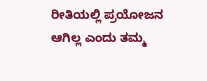ರೀತಿಯಲ್ಲಿ ಪ್ರಯೋಜನ ಆಗಿಲ್ಲ ಎಂದು ತಮ್ಮ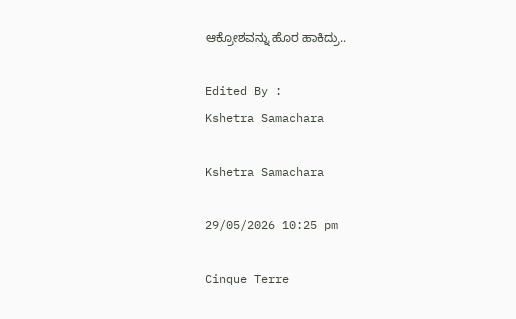ಆಕ್ರೋಶವನ್ನು ಹೊರ ಹಾಕಿದ್ರು..

Edited By :
Kshetra Samachara

Kshetra Samachara

29/05/2026 10:25 pm

Cinque Terre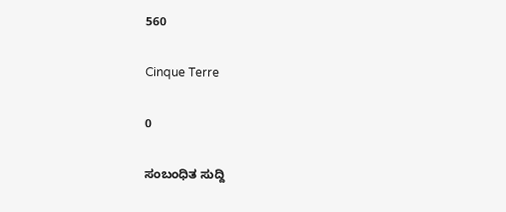560

Cinque Terre

0

ಸಂಬಂಧಿತ ಸುದ್ದಿ